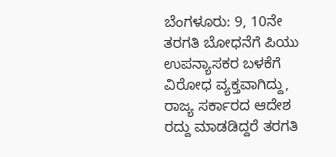ಬೆಂಗಳೂರು: 9, 10ನೇ ತರಗತಿ ಬೋಧನೆಗೆ ಪಿಯು ಉಪನ್ಯಾಸಕರ ಬಳಕೆಗೆ ವಿರೋಧ ವ್ಯಕ್ತವಾಗಿದ್ದು, ರಾಜ್ಯ ಸರ್ಕಾರದ ಆದೇಶ ರದ್ದು ಮಾಡಡಿದ್ದರೆ ತರಗತಿ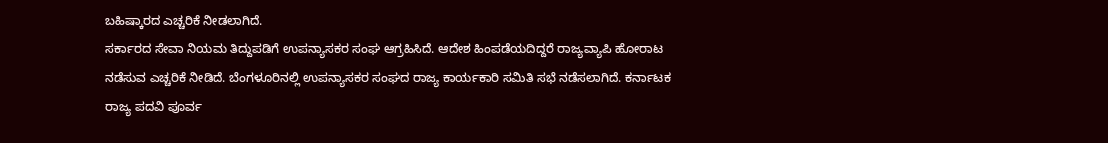ಬಹಿಷ್ಕಾರದ ಎಚ್ಚರಿಕೆ ನೀಡಲಾಗಿದೆ.
ಸರ್ಕಾರದ ಸೇವಾ ನಿಯಮ ತಿದ್ದುಪಡಿಗೆ ಉಪನ್ಯಾಸಕರ ಸಂಘ ಆಗ್ರಹಿಸಿದೆ. ಆದೇಶ ಹಿಂಪಡೆಯದಿದ್ದರೆ ರಾಜ್ಯವ್ಯಾಪಿ ಹೋರಾಟ ನಡೆಸುವ ಎಚ್ಚರಿಕೆ ನೀಡಿದೆ. ಬೆಂಗಳೂರಿನಲ್ಲಿ ಉಪನ್ಯಾಸಕರ ಸಂಘದ ರಾಜ್ಯ ಕಾರ್ಯಕಾರಿ ಸಮಿತಿ ಸಭೆ ನಡೆಸಲಾಗಿದೆ. ಕರ್ನಾಟಕ ರಾಜ್ಯ ಪದವಿ ಪೂರ್ವ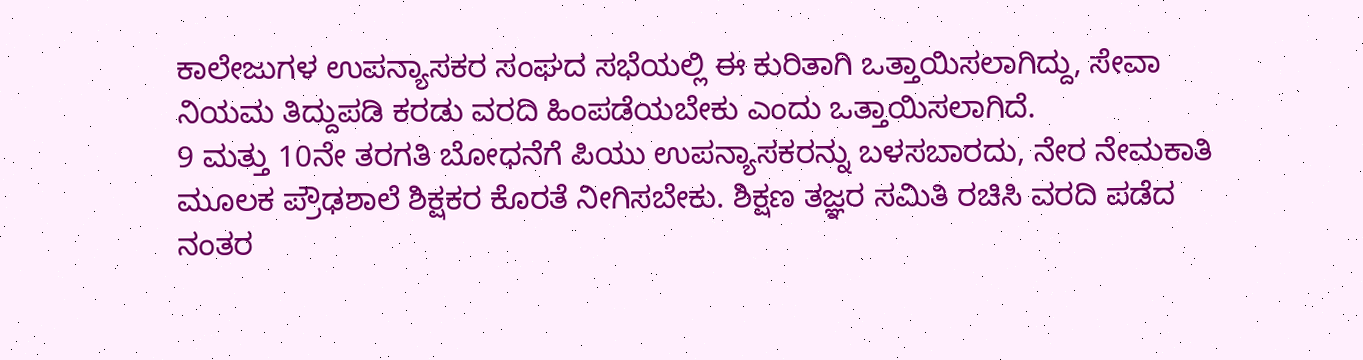ಕಾಲೇಜುಗಳ ಉಪನ್ಯಾಸಕರ ಸಂಘದ ಸಭೆಯಲ್ಲಿ ಈ ಕುರಿತಾಗಿ ಒತ್ತಾಯಿಸಲಾಗಿದ್ದು, ಸೇವಾ ನಿಯಮ ತಿದ್ದುಪಡಿ ಕರಡು ವರದಿ ಹಿಂಪಡೆಯಬೇಕು ಎಂದು ಒತ್ತಾಯಿಸಲಾಗಿದೆ.
9 ಮತ್ತು 10ನೇ ತರಗತಿ ಬೋಧನೆಗೆ ಪಿಯು ಉಪನ್ಯಾಸಕರನ್ನು ಬಳಸಬಾರದು, ನೇರ ನೇಮಕಾತಿ ಮೂಲಕ ಪ್ರೌಢಶಾಲೆ ಶಿಕ್ಷಕರ ಕೊರತೆ ನೀಗಿಸಬೇಕು. ಶಿಕ್ಷಣ ತಜ್ಞರ ಸಮಿತಿ ರಚಿಸಿ ವರದಿ ಪಡೆದ ನಂತರ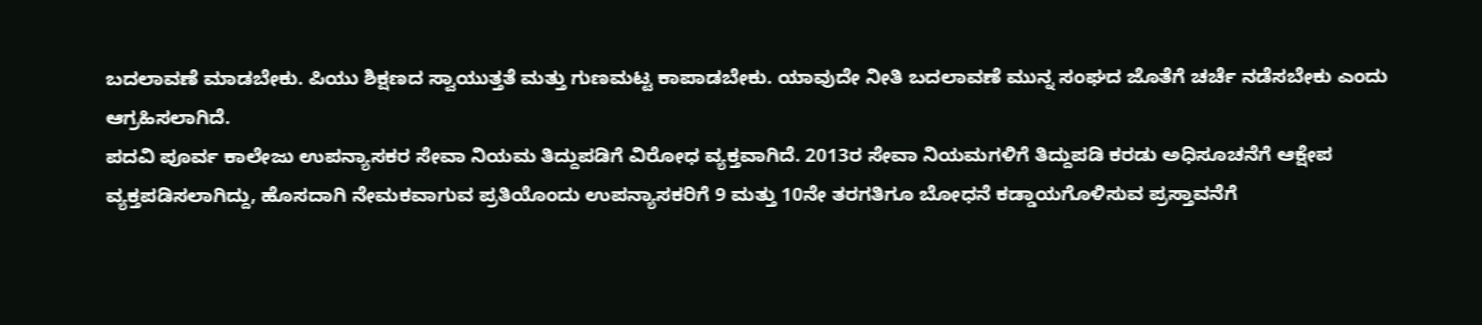ಬದಲಾವಣೆ ಮಾಡಬೇಕು. ಪಿಯು ಶಿಕ್ಷಣದ ಸ್ವಾಯುತ್ತತೆ ಮತ್ತು ಗುಣಮಟ್ಟ ಕಾಪಾಡಬೇಕು. ಯಾವುದೇ ನೀತಿ ಬದಲಾವಣೆ ಮುನ್ನ ಸಂಘದ ಜೊತೆಗೆ ಚರ್ಚೆ ನಡೆಸಬೇಕು ಎಂದು ಆಗ್ರಹಿಸಲಾಗಿದೆ.
ಪದವಿ ಪೂರ್ವ ಕಾಲೇಜು ಉಪನ್ಯಾಸಕರ ಸೇವಾ ನಿಯಮ ತಿದ್ದುಪಡಿಗೆ ವಿರೋಧ ವ್ಯಕ್ತವಾಗಿದೆ. 2013ರ ಸೇವಾ ನಿಯಮಗಳಿಗೆ ತಿದ್ದುಪಡಿ ಕರಡು ಅಧಿಸೂಚನೆಗೆ ಆಕ್ಷೇಪ ವ್ಯಕ್ತಪಡಿಸಲಾಗಿದ್ದು, ಹೊಸದಾಗಿ ನೇಮಕವಾಗುವ ಪ್ರತಿಯೊಂದು ಉಪನ್ಯಾಸಕರಿಗೆ 9 ಮತ್ತು 10ನೇ ತರಗತಿಗೂ ಬೋಧನೆ ಕಡ್ಡಾಯಗೊಳಿಸುವ ಪ್ರಸ್ತಾವನೆಗೆ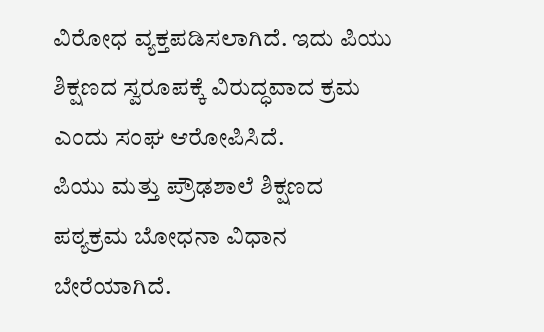ವಿರೋಧ ವ್ಯಕ್ತಪಡಿಸಲಾಗಿದೆ. ಇದು ಪಿಯು ಶಿಕ್ಷಣದ ಸ್ವರೂಪಕ್ಕೆ ವಿರುದ್ಧವಾದ ಕ್ರಮ ಎಂದು ಸಂಘ ಆರೋಪಿಸಿದೆ.
ಪಿಯು ಮತ್ತು ಪ್ರೌಢಶಾಲೆ ಶಿಕ್ಷಣದ ಪಠ್ಯಕ್ರಮ ಬೋಧನಾ ವಿಧಾನ ಬೇರೆಯಾಗಿದೆ.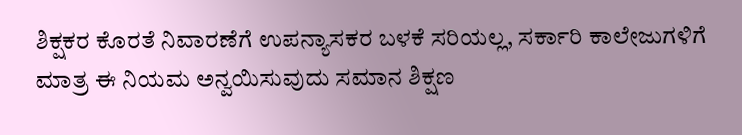ಶಿಕ್ಷಕರ ಕೊರತೆ ನಿವಾರಣೆಗೆ ಉಪನ್ಯಾಸಕರ ಬಳಕೆ ಸರಿಯಲ್ಲ, ಸರ್ಕಾರಿ ಕಾಲೇಜುಗಳಿಗೆ ಮಾತ್ರ ಈ ನಿಯಮ ಅನ್ವಯಿಸುವುದು ಸಮಾನ ಶಿಕ್ಷಣ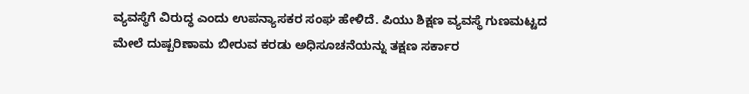ವ್ಯವಸ್ಥೆಗೆ ವಿರುದ್ಧ ಎಂದು ಉಪನ್ಯಾಸಕರ ಸಂಘ ಹೇಳಿದೆ. ಪಿಯು ಶಿಕ್ಷಣ ವ್ಯವಸ್ಥೆ ಗುಣಮಟ್ಟದ ಮೇಲೆ ದುಷ್ಪರಿಣಾಮ ಬೀರುವ ಕರಡು ಅಧಿಸೂಚನೆಯನ್ನು ತಕ್ಷಣ ಸರ್ಕಾರ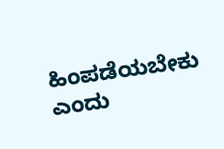ಹಿಂಪಡೆಯಬೇಕು ಎಂದು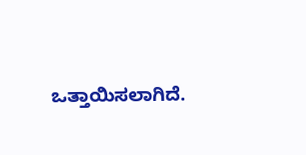ಒತ್ತಾಯಿಸಲಾಗಿದೆ.